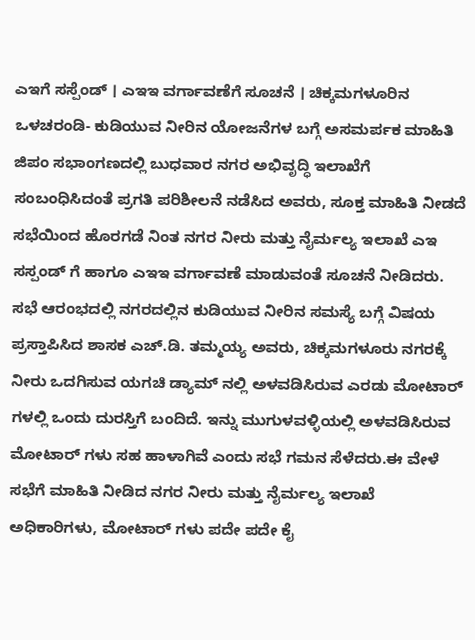ಎಇಗೆ ಸಸ್ಪೆಂಡ್ । ಎಇಇ ವರ್ಗಾವಣೆಗೆ ಸೂಚನೆ । ಚಿಕ್ಕಮಗಳೂರಿನ ಒಳಚರಂಡಿ- ಕುಡಿಯುವ ನೀರಿನ ಯೋಜನೆಗಳ ಬಗ್ಗೆ ಅಸಮರ್ಪಕ ಮಾಹಿತಿ
ಜಿಪಂ ಸಭಾಂಗಣದಲ್ಲಿ ಬುಧವಾರ ನಗರ ಅಭಿವೃದ್ಧಿ ಇಲಾಖೆಗೆ ಸಂಬಂಧಿಸಿದಂತೆ ಪ್ರಗತಿ ಪರಿಶೀಲನೆ ನಡೆಸಿದ ಅವರು, ಸೂಕ್ತ ಮಾಹಿತಿ ನೀಡದೆ ಸಭೆಯಿಂದ ಹೊರಗಡೆ ನಿಂತ ನಗರ ನೀರು ಮತ್ತು ನೈರ್ಮಲ್ಯ ಇಲಾಖೆ ಎಇ ಸಸ್ಪಂಡ್ ಗೆ ಹಾಗೂ ಎಇಇ ವರ್ಗಾವಣೆ ಮಾಡುವಂತೆ ಸೂಚನೆ ನೀಡಿದರು.
ಸಭೆ ಆರಂಭದಲ್ಲಿ ನಗರದಲ್ಲಿನ ಕುಡಿಯುವ ನೀರಿನ ಸಮಸ್ಯೆ ಬಗ್ಗೆ ವಿಷಯ ಪ್ರಸ್ತಾಪಿಸಿದ ಶಾಸಕ ಎಚ್.ಡಿ. ತಮ್ಮಯ್ಯ ಅವರು, ಚಿಕ್ಕಮಗಳೂರು ನಗರಕ್ಕೆ ನೀರು ಒದಗಿಸುವ ಯಗಚಿ ಡ್ಯಾಮ್ ನಲ್ಲಿ ಅಳವಡಿಸಿರುವ ಎರಡು ಮೋಟಾರ್ ಗಳಲ್ಲಿ ಒಂದು ದುರಸ್ತಿಗೆ ಬಂದಿದೆ. ಇನ್ನು ಮುಗುಳವಳ್ಳಿಯಲ್ಲಿ ಅಳವಡಿಸಿರುವ ಮೋಟಾರ್ ಗಳು ಸಹ ಹಾಳಾಗಿವೆ ಎಂದು ಸಭೆ ಗಮನ ಸೆಳೆದರು.ಈ ವೇಳೆ ಸಭೆಗೆ ಮಾಹಿತಿ ನೀಡಿದ ನಗರ ನೀರು ಮತ್ತು ನೈರ್ಮಲ್ಯ ಇಲಾಖೆ ಅಧಿಕಾರಿಗಳು, ಮೋಟಾರ್ ಗಳು ಪದೇ ಪದೇ ಕೈ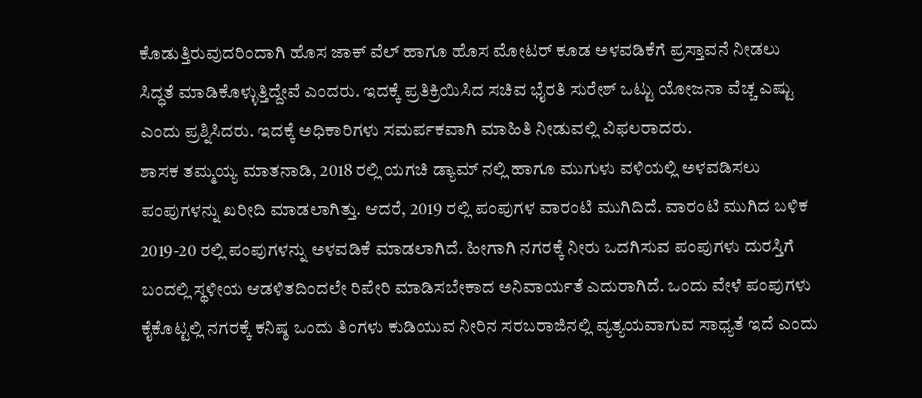ಕೊಡುತ್ತಿರುವುದರಿಂದಾಗಿ ಹೊಸ ಜಾಕ್ ವೆಲ್ ಹಾಗೂ ಹೊಸ ಮೋಟರ್ ಕೂಡ ಅಳವಡಿಕೆಗೆ ಪ್ರಸ್ತಾವನೆ ನೀಡಲು ಸಿದ್ಧತೆ ಮಾಡಿಕೊಳ್ಳುತ್ತಿದ್ದೇವೆ ಎಂದರು. ಇದಕ್ಕೆ ಪ್ರತಿಕ್ರಿಯಿಸಿದ ಸಚಿವ ಭೈರತಿ ಸುರೇಶ್ ಒಟ್ಟು ಯೋಜನಾ ವೆಚ್ಚ ಎಷ್ಟು ಎಂದು ಪ್ರಶ್ನಿಸಿದರು. ಇದಕ್ಕೆ ಅಧಿಕಾರಿಗಳು ಸಮರ್ಪಕವಾಗಿ ಮಾಹಿತಿ ನೀಡುವಲ್ಲಿ ವಿಫಲರಾದರು.
ಶಾಸಕ ತಮ್ಮಯ್ಯ ಮಾತನಾಡಿ, 2018 ರಲ್ಲಿ ಯಗಚಿ ಡ್ಯಾಮ್ ನಲ್ಲಿ ಹಾಗೂ ಮುಗುಳು ವಳಿಯಲ್ಲಿ ಅಳವಡಿಸಲು ಪಂಪುಗಳನ್ನು ಖರೀದಿ ಮಾಡಲಾಗಿತ್ತು. ಆದರೆ, 2019 ರಲ್ಲಿ ಪಂಪುಗಳ ವಾರಂಟಿ ಮುಗಿದಿದೆ. ವಾರಂಟಿ ಮುಗಿದ ಬಳಿಕ 2019-20 ರಲ್ಲಿ ಪಂಪುಗಳನ್ನು ಅಳವಡಿಕೆ ಮಾಡಲಾಗಿದೆ. ಹೀಗಾಗಿ ನಗರಕ್ಕೆ ನೀರು ಒದಗಿಸುವ ಪಂಪುಗಳು ದುರಸ್ತಿಗೆ ಬಂದಲ್ಲಿ ಸ್ಥಳೀಯ ಆಡಳಿತದಿಂದಲೇ ರಿಪೇರಿ ಮಾಡಿಸಬೇಕಾದ ಅನಿವಾರ್ಯತೆ ಎದುರಾಗಿದೆ. ಒಂದು ವೇಳೆ ಪಂಪುಗಳು ಕೈಕೊಟ್ಟಲ್ಲಿ ನಗರಕ್ಕೆ ಕನಿಷ್ಠ ಒಂದು ತಿಂಗಳು ಕುಡಿಯುವ ನೀರಿನ ಸರಬರಾಜಿನಲ್ಲಿ ವ್ಯತ್ಯಯವಾಗುವ ಸಾಧ್ಯತೆ ಇದೆ ಎಂದು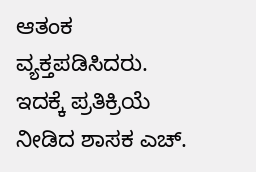ಆತಂಕ ವ್ಯಕ್ತಪಡಿಸಿದರು.
ಇದಕ್ಕೆ ಪ್ರತಿಕ್ರಿಯೆ ನೀಡಿದ ಶಾಸಕ ಎಚ್.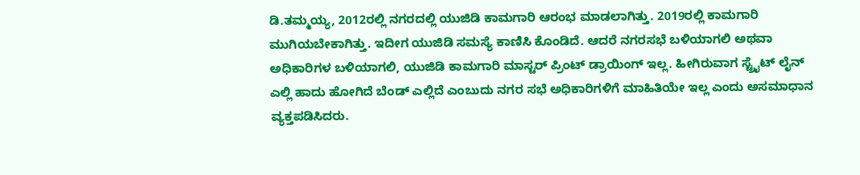ಡಿ.ತಮ್ಮಯ್ಯ, 2012ರಲ್ಲಿ ನಗರದಲ್ಲಿ ಯುಜಿಡಿ ಕಾಮಗಾರಿ ಆರಂಭ ಮಾಡಲಾಗಿತ್ತು. 2019ರಲ್ಲಿ ಕಾಮಗಾರಿ ಮುಗಿಯಬೇಕಾಗಿತ್ತು. ಇದೀಗ ಯುಜಿಡಿ ಸಮಸ್ಯೆ ಕಾಣಿಸಿ ಕೊಂಡಿದೆ. ಆದರೆ ನಗರಸಭೆ ಬಳಿಯಾಗಲಿ ಅಥವಾ ಅಧಿಕಾರಿಗಳ ಬಳಿಯಾಗಲಿ, ಯುಜಿಡಿ ಕಾಮಗಾರಿ ಮಾಸ್ಟರ್ ಪ್ರಿಂಟ್ ಡ್ರಾಯಿಂಗ್ ಇಲ್ಲ. ಹೀಗಿರುವಾಗ ಸ್ಟ್ರೈಟ್ ಲೈನ್ ಎಲ್ಲಿ ಹಾದು ಹೋಗಿದೆ ಬೆಂಡ್ ಎಲ್ಲಿದೆ ಎಂಬುದು ನಗರ ಸಭೆ ಅಧಿಕಾರಿಗಳಿಗೆ ಮಾಹಿತಿಯೇ ಇಲ್ಲ ಎಂದು ಅಸಮಾಧಾನ ವ್ಯಕ್ತಪಡಿಸಿದರು.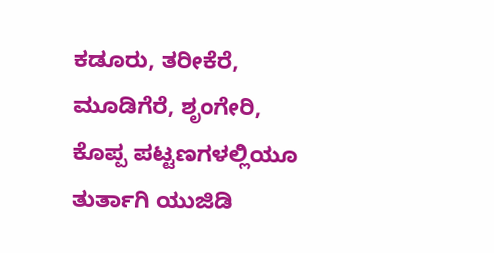ಕಡೂರು, ತರೀಕೆರೆ, ಮೂಡಿಗೆರೆ, ಶೃಂಗೇರಿ, ಕೊಪ್ಪ ಪಟ್ಟಣಗಳಲ್ಲಿಯೂ ತುರ್ತಾಗಿ ಯುಜಿಡಿ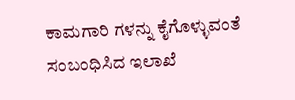ಕಾಮಗಾರಿ ಗಳನ್ನು ಕೈಗೊಳ್ಳುವಂತೆ ಸಂಬಂಧಿಸಿದ ಇಲಾಖೆ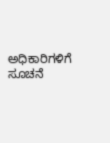ಅಧಿಕಾರಿಗಳಿಗೆ ಸೂಚನೆ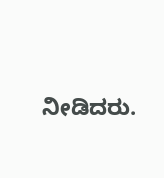ನೀಡಿದರು.